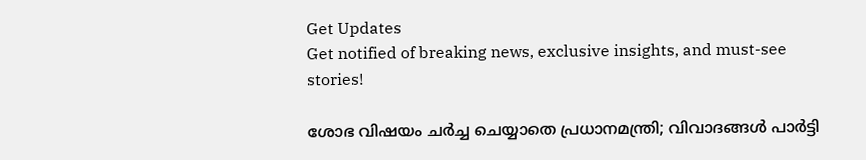Get Updates
Get notified of breaking news, exclusive insights, and must-see stories!

ശോഭ വിഷയം ചര്‍ച്ച ചെയ്യാതെ പ്രധാനമന്ത്രി; വിവാദങ്ങള്‍ പാർട്ടി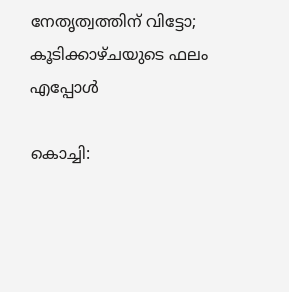നേതൃത്വത്തിന് വിട്ടോ; കൂടിക്കാഴ്ചയുടെ ഫലം എപ്പോൾ

കൊച്ചി: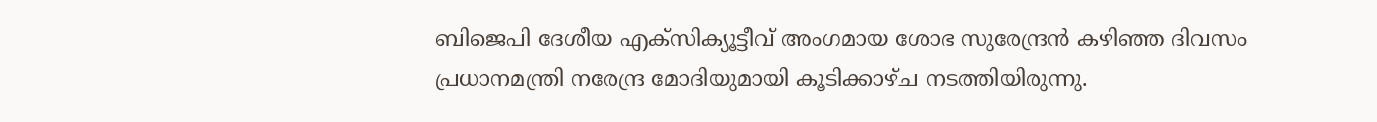ബിജെപി ദേശീയ എക്‌സിക്യൂട്ടീവ് അംഗമായ ശോഭ സുരേന്ദ്രന്‍ കഴിഞ്ഞ ദിവസം പ്രധാനമന്ത്രി നരേന്ദ്ര മോദിയുമായി കൂടിക്കാഴ്ച നടത്തിയിരുന്നു.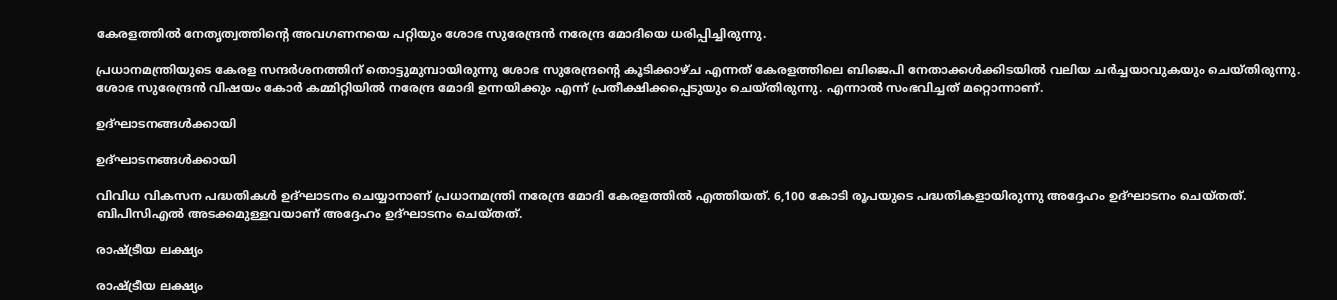കേരളത്തില്‍ നേതൃത്വത്തിന്റെ അവഗണനയെ പറ്റിയും ശോഭ സുരേന്ദ്രന്‍ നരേന്ദ്ര മോദിയെ ധരിപ്പിച്ചിരുന്നു.

പ്രധാനമന്ത്രിയുടെ കേരള സന്ദര്‍ശനത്തിന് തൊട്ടുമുമ്പായിരുന്നു ശോഭ സുരേന്ദ്രന്റെ കൂടിക്കാഴ്ച എന്നത് കേരളത്തിലെ ബിജെപി നേതാക്കള്‍ക്കിടയില്‍ വലിയ ചര്‍ച്ചയാവുകയും ചെയ്തിരുന്നു. ശോഭ സുരേന്ദ്രന്‍ വിഷയം കോര്‍ കമ്മിറ്റിയില്‍ നരേന്ദ്ര മോദി ഉന്നയിക്കും എന്ന് പ്രതീക്ഷിക്കപ്പെടുയും ചെയ്തിരുന്നു. എന്നാല്‍ സംഭവിച്ചത് മറ്റൊന്നാണ്.

ഉദ്ഘാടനങ്ങള്‍ക്കായി

ഉദ്ഘാടനങ്ങള്‍ക്കായി

വിവിധ വികസന പദ്ധതികള്‍ ഉദ്ഘാടനം ചെയ്യാനാണ് പ്രധാനമന്ത്രി നരേന്ദ്ര മോദി കേരളത്തില്‍ എത്തിയത്. 6,100 കോടി രൂപയുടെ പദ്ധതികളായിരുന്നു അദ്ദേഹം ഉദ്ഘാടനം ചെയ്തത്. ബിപിസിഎല്‍ അടക്കമുള്ളവയാണ് അദ്ദേഹം ഉദ്ഘാടനം ചെയ്തത്.

രാഷ്ട്രീയ ലക്ഷ്യം

രാഷ്ട്രീയ ലക്ഷ്യം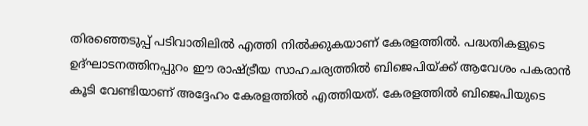തിരഞ്ഞെടുപ്പ് പടിവാതിലില്‍ എത്തി നില്‍ക്കുകയാണ് കേരളത്തില്‍. പദ്ധതികളുടെ ഉദ്ഘാടനത്തിനപ്പുറം ഈ രാഷ്ട്രീയ സാഹചര്യത്തില്‍ ബിജെപിയ്ക്ക് ആവേശം പകരാന്‍ കൂടി വേണ്ടിയാണ് അദ്ദേഹം കേരളത്തില്‍ എത്തിയത്. കേരളത്തില്‍ ബിജെപിയുടെ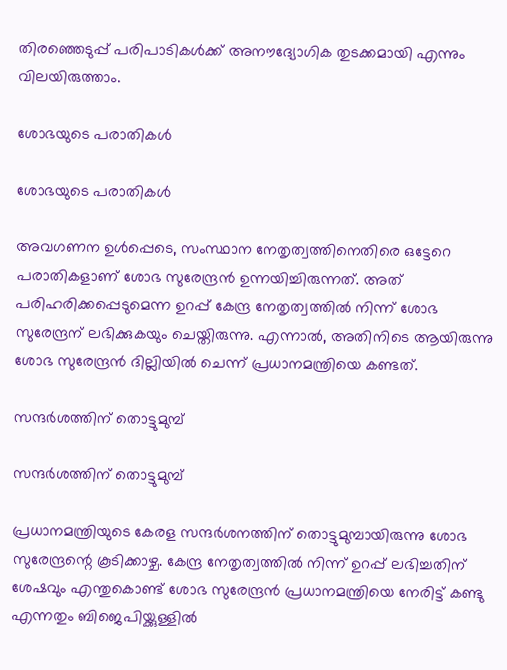തിരഞ്ഞെടുപ്പ് പരിപാടികള്‍ക്ക് അനൗദ്യോഗിക തുടക്കമായി എന്നും വിലയിരുത്താം.

ശോഭയുടെ പരാതികള്‍

ശോഭയുടെ പരാതികള്‍

അവഗണന ഉള്‍പ്പെടെ, സംസ്ഥാന നേതൃത്വത്തിനെതിരെ ഒട്ടേറെ പരാതികളാണ് ശോഭ സുരേന്ദ്രന്‍ ഉന്നയിച്ചിരുന്നത്. അത് പരിഹരിക്കപ്പെടുമെന്ന ഉറപ്പ് കേന്ദ്ര നേതൃത്വത്തില്‍ നിന്ന് ശോഭ സുരേന്ദ്രന് ലഭിക്കുകയും ചെയ്തിരുന്നു. എന്നാല്‍, അതിനിടെ ആയിരുന്നു ശോഭ സുരേന്ദ്രന്‍ ദില്ലിയില്‍ ചെന്ന് പ്രധാനമന്ത്രിയെ കണ്ടത്.

സന്ദര്‍ശത്തിന് തൊട്ടുമുമ്പ്

സന്ദര്‍ശത്തിന് തൊട്ടുമുമ്പ്

പ്രധാനമന്ത്രിയുടെ കേരള സന്ദര്‍ശനത്തിന് തൊട്ടുമുമ്പായിരുന്നു ശോഭ സുരേന്ദ്രന്റെ കൂടിക്കാഴ്ച. കേന്ദ്ര നേതൃത്വത്തില്‍ നിന്ന് ഉറപ്പ് ലഭിച്ചതിന് ശേഷവും എന്തുകൊണ്ട് ശോഭ സുരേന്ദ്രന്‍ പ്രധാനമന്ത്രിയെ നേരിട്ട് കണ്ടു എന്നതും ബിജെപിയ്ക്കുള്ളില്‍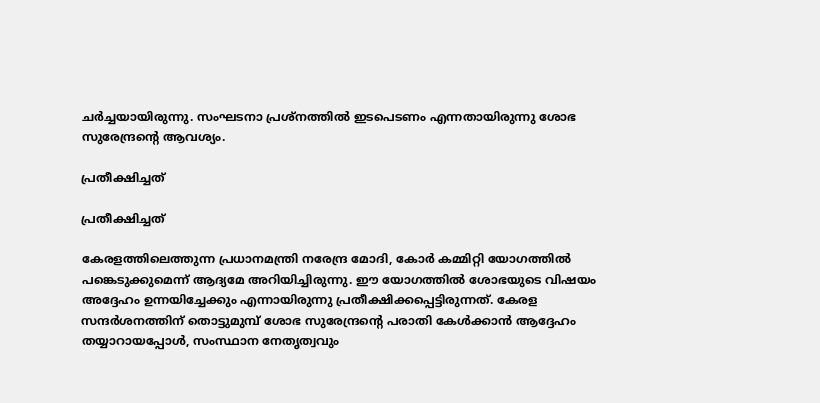ചര്‍ച്ചയായിരുന്നു. സംഘടനാ പ്രശ്‌നത്തില്‍ ഇടപെടണം എന്നതായിരുന്നു ശോഭ സുരേന്ദ്രന്റെ ആവശ്യം.

പ്രതീക്ഷിച്ചത്

പ്രതീക്ഷിച്ചത്

കേരളത്തിലെത്തുന്ന പ്രധാനമന്ത്രി നരേന്ദ്ര മോദി, കോര്‍ കമ്മിറ്റി യോഗത്തില്‍ പങ്കെടുക്കുമെന്ന് ആദ്യമേ അറിയിച്ചിരുന്നു. ഈ യോഗത്തില്‍ ശോഭയുടെ വിഷയം അദ്ദേഹം ഉന്നയിച്ചേക്കും എന്നായിരുന്നു പ്രതീക്ഷിക്കപ്പെട്ടിരുന്നത്. കേരള സന്ദര്‍ശനത്തിന് തൊട്ടുമുമ്പ് ശോഭ സുരേന്ദ്രന്റെ പരാതി കേള്‍ക്കാന്‍ ആദ്ദേഹം തയ്യാറായപ്പോള്‍, സംസ്ഥാന നേതൃത്വവും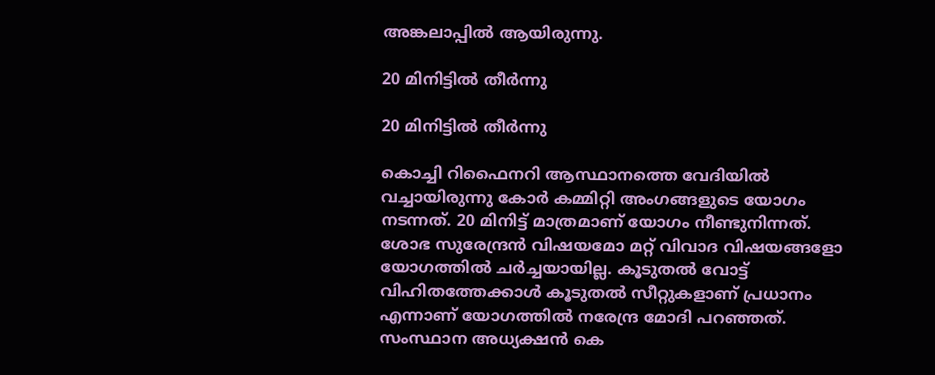അങ്കലാപ്പില്‍ ആയിരുന്നു.

20 മിനിട്ടില്‍ തീര്‍ന്നു

20 മിനിട്ടില്‍ തീര്‍ന്നു

കൊച്ചി റിഫൈനറി ആസ്ഥാനത്തെ വേദിയില്‍ വച്ചായിരുന്നു കോര്‍ കമ്മിറ്റി അംഗങ്ങളുടെ യോഗം നടന്നത്. 20 മിനിട്ട് മാത്രമാണ് യോഗം നീണ്ടുനിന്നത്. ശോഭ സുരേന്ദ്രന്‍ വിഷയമോ മറ്റ് വിവാദ വിഷയങ്ങളോ യോഗത്തില്‍ ചര്‍ച്ചയായില്ല. കൂടുതല്‍ വോട്ട് വിഹിതത്തേക്കാള്‍ കൂടുതല്‍ സീറ്റുകളാണ് പ്രധാനം എന്നാണ് യോഗത്തില്‍ നരേന്ദ്ര മോദി പറഞ്ഞത്. സംസ്ഥാന അധ്യക്ഷന്‍ കെ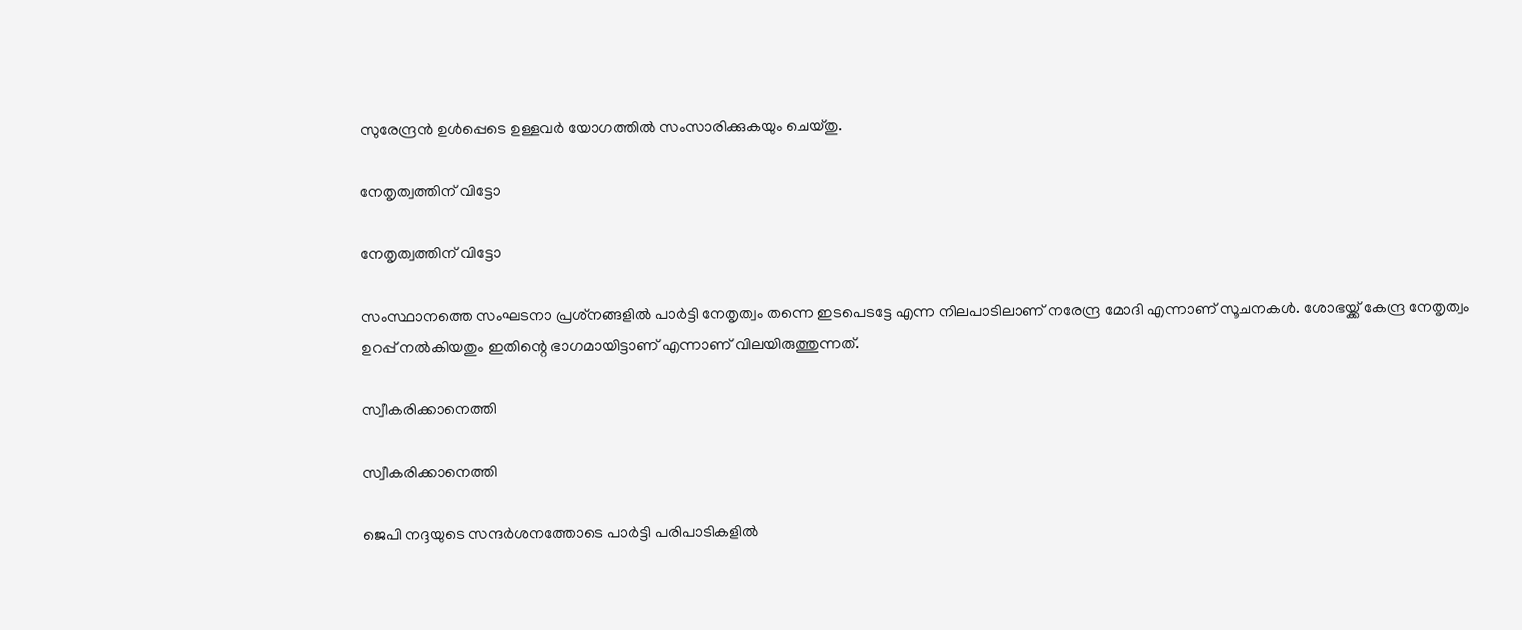സുരേന്ദ്രന്‍ ഉള്‍പ്പെടെ ഉള്ളവര്‍ യോഗത്തില്‍ സംസാരിക്കുകയും ചെയ്തു.

നേതൃത്വത്തിന് വിട്ടോ

നേതൃത്വത്തിന് വിട്ടോ

സംസ്ഥാനത്തെ സംഘടനാ പ്രശ്‌നങ്ങളില്‍ പാര്‍ട്ടി നേതൃത്വം തന്നെ ഇടപെടട്ടേ എന്ന നിലപാടിലാണ് നരേന്ദ്ര മോദി എന്നാണ് സൂചനകള്‍. ശോഭയ്ക്ക് കേന്ദ്ര നേതൃത്വം ഉറപ്പ് നല്‍കിയതും ഇതിന്റെ ഭാഗമായിട്ടാണ് എന്നാണ് വിലയിരുത്തുന്നത്.

സ്വീകരിക്കാനെത്തി

സ്വീകരിക്കാനെത്തി

ജെപി നദ്ദയുടെ സന്ദര്‍ശനത്തോടെ പാര്‍ട്ടി പരിപാടികളില്‍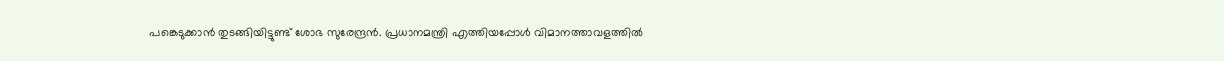പങ്കെടുക്കാന്‍ തുടങ്ങിയിട്ടുണ്ട് ശോഭ സുരേന്ദ്രന്‍. പ്രധാനമന്ത്രി എത്തിയപ്പോള്‍ വിമാനത്താവളത്തില്‍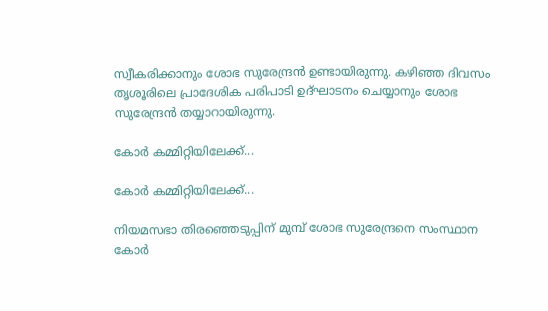സ്വീകരിക്കാനും ശോഭ സുരേന്ദ്രന്‍ ഉണ്ടായിരുന്നു. കഴിഞ്ഞ ദിവസം തൃശൂരിലെ പ്രാദേശിക പരിപാടി ഉദ്ഘാടനം ചെയ്യാനും ശോഭ സുരേന്ദ്രന്‍ തയ്യാറായിരുന്നു.

കോര്‍ കമ്മിറ്റിയിലേക്ക്...

കോര്‍ കമ്മിറ്റിയിലേക്ക്...

നിയമസഭാ തിരഞ്ഞെടുപ്പിന് മുമ്പ് ശോഭ സുരേന്ദ്രനെ സംസ്ഥാന കോര്‍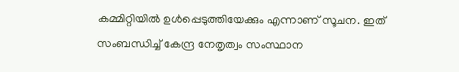കമ്മിറ്റിയില്‍ ഉള്‍പ്പെടുത്തിയേക്കും എന്നാണ് സൂചന. ഇത് സംബന്ധിച്ച് കേന്ദ്ര നേതൃത്വം സംസ്ഥാന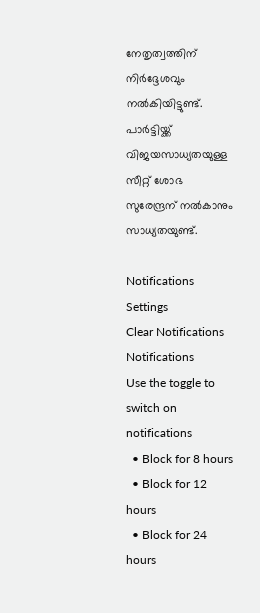നേതൃത്വത്തിന് നിര്‍ദ്ദേശവും നല്‍കിയിട്ടുണ്ട്. പാര്‍ട്ടിയ്ക്ക് വിജയസാധ്യതയുള്ള സീറ്റ് ശോഭ സുരേന്ദ്രന് നല്‍കാനും സാധ്യതയുണ്ട്.

Notifications
Settings
Clear Notifications
Notifications
Use the toggle to switch on notifications
  • Block for 8 hours
  • Block for 12 hours
  • Block for 24 hours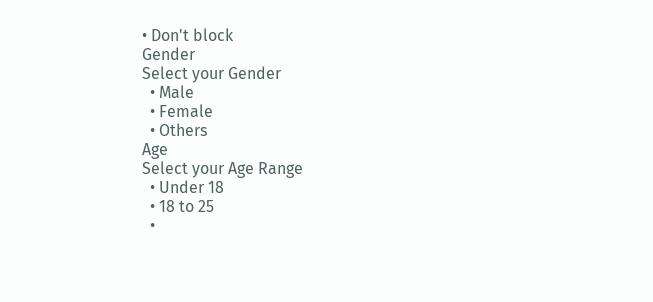• Don't block
Gender
Select your Gender
  • Male
  • Female
  • Others
Age
Select your Age Range
  • Under 18
  • 18 to 25
  •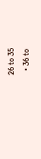26 to 35
  • 36 to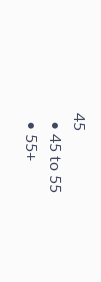45
  • 45 to 55
  • 55+